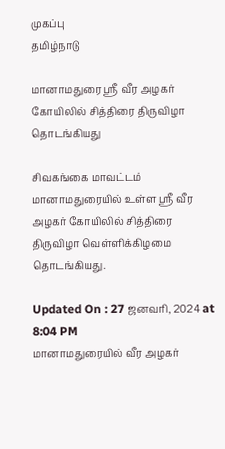முகப்பு
தமிழ்நாடு

மானாமதுரை ஸ்ரீ வீர அழகர் கோயிலில் சித்திரை திருவிழா தொடங்கியது

சிவகங்கை மாவட்டம் மானாமதுரையில் உள்ள ஸ்ரீ வீர அழகர் கோயிலில் சித்திரை திருவிழா வெள்ளிக்கிழமை தொடங்கியது.

Updated On : 27 ஜனவரி, 2024 at 8:04 PM
மானாமதுரையில் வீர அழகர்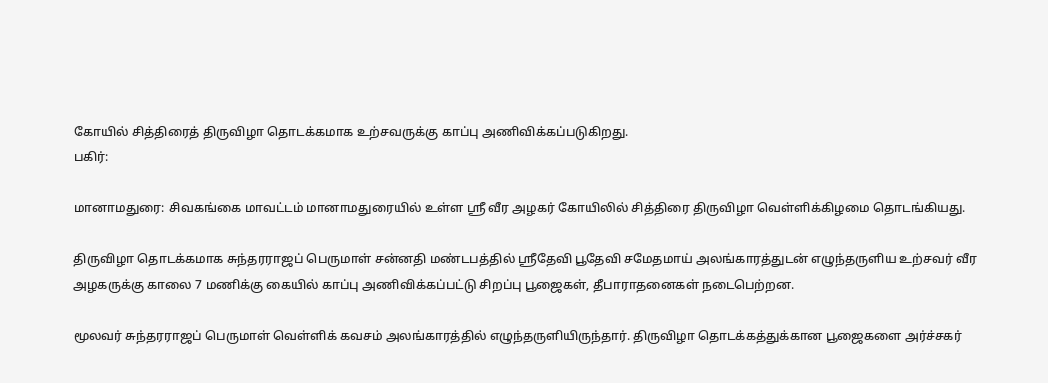கோயில் சித்திரைத் திருவிழா தொடக்கமாக உற்சவருக்கு காப்பு அணிவிக்கப்படுகிறது.
பகிர்:

மானாமதுரை: சிவகங்கை மாவட்டம் மானாமதுரையில் உள்ள ஸ்ரீ வீர அழகர் கோயிலில் சித்திரை திருவிழா வெள்ளிக்கிழமை தொடங்கியது.

திருவிழா தொடக்கமாக சுந்தரராஜப் பெருமாள் சன்னதி மண்டபத்தில் ஸ்ரீதேவி பூதேவி சமேதமாய் அலங்காரத்துடன் எழுந்தருளிய உற்சவர் வீர அழகருக்கு காலை 7 மணிக்கு கையில் காப்பு அணிவிக்கப்பட்டு சிறப்பு பூஜைகள், தீபாராதனைகள் நடைபெற்றன.

மூலவர் சுந்தரராஜப் பெருமாள் வெள்ளிக் கவசம் அலங்காரத்தில் எழுந்தருளியிருந்தார். திருவிழா தொடக்கத்துக்கான பூஜைகளை அர்ச்சகர்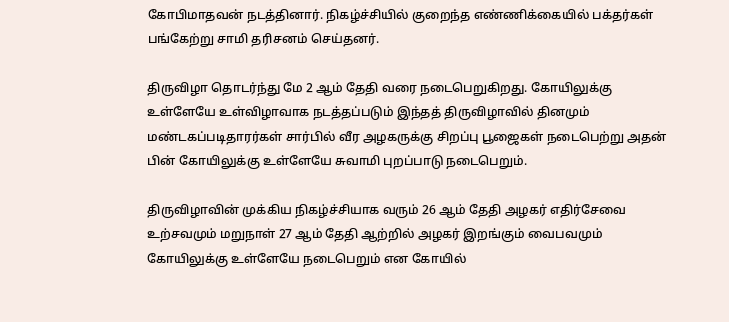கோபிமாதவன் நடத்தினார். நிகழ்ச்சியில் குறைந்த எண்ணிக்கையில் பக்தர்கள் பங்கேற்று சாமி தரிசனம் செய்தனர்.

திருவிழா தொடர்ந்து மே 2 ஆம் தேதி வரை நடைபெறுகிறது. கோயிலுக்கு உள்ளேயே உள்விழாவாக நடத்தப்படும் இந்தத் திருவிழாவில் தினமும் மண்டகப்படிதாரர்கள் சார்பில் வீர அழகருக்கு சிறப்பு பூஜைகள் நடைபெற்று அதன் பின் கோயிலுக்கு உள்ளேயே சுவாமி புறப்பாடு நடைபெறும்.

திருவிழாவின் முக்கிய நிகழ்ச்சியாக வரும் 26 ஆம் தேதி அழகர் எதிர்சேவை உற்சவமும் மறுநாள் 27 ஆம் தேதி ஆற்றில் அழகர் இறங்கும் வைபவமும் கோயிலுக்கு உள்ளேயே நடைபெறும் என கோயில்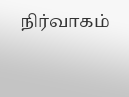நிர்வாகம்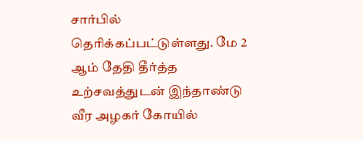சார்பில் தெரிக்கப்பட்டுள்ளது. மே 2 ஆம் தேதி தீர்த்த உற்சவத்துடன் இந்தாண்டு வீர அழகர் கோயில்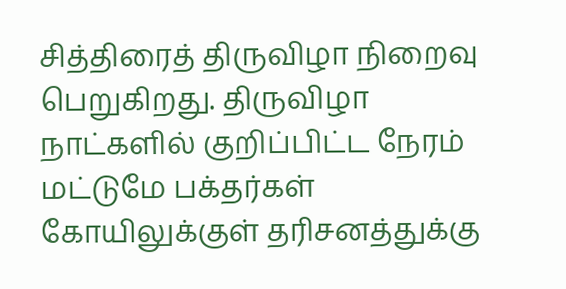சித்திரைத் திருவிழா நிறைவு பெறுகிறது. திருவிழா நாட்களில் குறிப்பிட்ட நேரம் மட்டுமே பக்தர்கள் கோயிலுக்குள் தரிசனத்துக்கு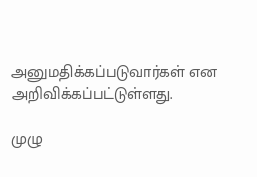அனுமதிக்கப்படுவார்கள் என அறிவிக்கப்பட்டுள்ளது.

முழு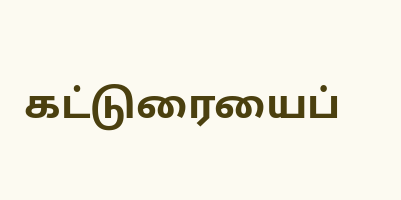கட்டுரையைப்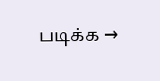படிக்க →